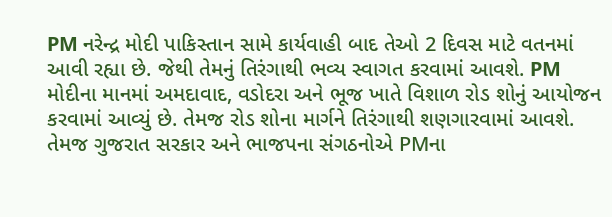PM નરેન્દ્ર મોદી પાકિસ્તાન સામે કાર્યવાહી બાદ તેઓ 2 દિવસ માટે વતનમાં આવી રહ્યા છે. જેથી તેમનું તિરંગાથી ભવ્ય સ્વાગત કરવામાં આવશે. PM મોદીના માનમાં અમદાવાદ, વડોદરા અને ભૂજ ખાતે વિશાળ રોડ શોનું આયોજન કરવામાં આવ્યું છે. તેમજ રોડ શોના માર્ગને તિરંગાથી શણગારવામાં આવશે. તેમજ ગુજરાત સરકાર અને ભાજપના સંગઠનોએ PMના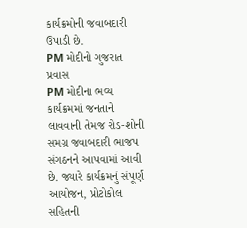કાર્યક્રમોની જવાબદારી ઉપાડી છે.
PM મોદીનો ગુજરાત પ્રવાસ
PM મોદીના ભવ્ય કાર્યક્રમમાં જનતાને લાવવાની તેમજ રોડ-શોની સમગ્ર જવાબદારી ભાજપ સંગઠનને આપવામાં આવી છે. જ્યારે કાર્યક્રમનું સંપૂર્ણ આયોજન, પ્રોટોકોલ સહિતની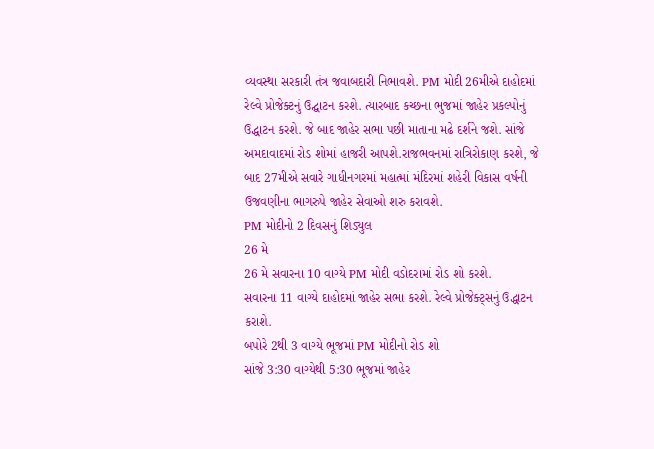વ્યવસ્થા સરકારી તંત્ર જવાબદારી નિભાવશે. PM મોદી 26મીએ દાહોદમાં રેલ્વે પ્રોજેક્ટનું ઉદ્ઘાટન કરશે. ત્યારબાદ કચ્છના ભુજમાં જાહેર પ્રકલ્પોનું ઉદ્ધાટન કરશે. જે બાદ જાહેર સભા પછી માતાના મઢે દર્શને જશે. સાંજે અમદાવાદમાં રોડ શોમાં હાજરી આપશે.રાજભવનમાં રાત્રિરોકાણ કરશે, જે બાદ 27મીએ સવારે ગાધીનગરમાં મહાત્માં મંદિરમાં શહેરી વિકાસ વર્ષની ઉજવણીના ભાગરુપે જાહેર સેવાઓ શરુ કરાવશે.
PM મોદીનો 2 દિવસનું શિડ્યુલ
26 મે
26 મે સવારના 10 વાગ્યે PM મોદી વડોદરામાં રોડ શો કરશે.
સવારના 11 વાગ્યે દાહોદમાં જાહેર સભા કરશે. રેલ્વે પ્રોજેક્ટ્સનું ઉદ્ધાટન કરાશે.
બપોરે 2થી 3 વાગ્યે ભૂજમાં PM મોદીનો રોડ શો
સાંજે 3:30 વાગ્યેથી 5:30 ભૂજમાં જાહેર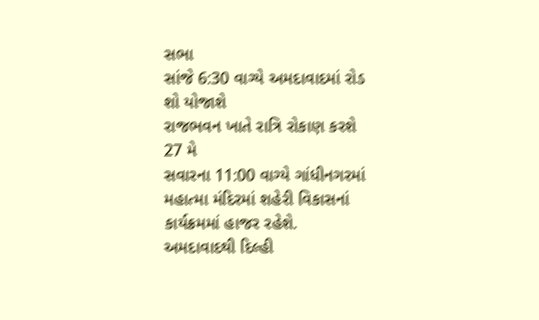સભા
સાંજે 6:30 વાગ્યે અમદાવાદમાં રોડ શો યોજાશે
રાજભવન ખાતે રાત્રિ રોકાણ કરશે
27 મે
સવારના 11:00 વાગ્યે ગાંધીનગરમાં મહાત્મા મંદિરમાં શહેરી વિકાસનાં કાર્યક્રમમાં હાજર રહેશે.
અમદાવાદથી દિલ્હી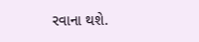રવાના થશે.